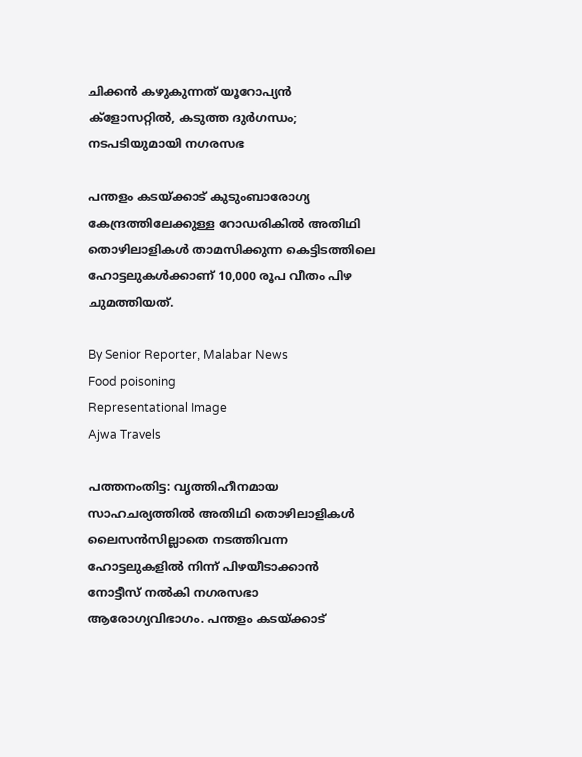ചിക്കൻ കഴുകുന്നത് യൂറോപ്യൻ ക്ളോസറ്റിൽ, കടുത്ത ദുർഗന്ധം; നടപടിയുമായി നഗരസഭ

പന്തളം കടയ്‌ക്കാട്‌ കുടുംബാരോഗ്യ കേന്ദ്രത്തിലേക്കുള്ള റോഡരികിൽ അതിഥി തൊഴിലാളികൾ താമസിക്കുന്ന കെട്ടിടത്തിലെ ഹോട്ടലുകൾക്കാണ് 10,000 രൂപ വീതം പിഴ ചുമത്തിയത്.

By Senior Reporter, Malabar News
Food poisoning
Representational Image
Ajwa Travels

പത്തനംതിട്ട: വൃത്തിഹീനമായ സാഹചര്യത്തിൽ അതിഥി തൊഴിലാളികൾ ലൈസൻസില്ലാതെ നടത്തിവന്ന ഹോട്ടലുകളിൽ നിന്ന് പിഴയീടാക്കാൻ നോട്ടീസ് നൽകി നഗരസഭാ ആരോഗ്യവിഭാഗം. പന്തളം കടയ്‌ക്കാട്‌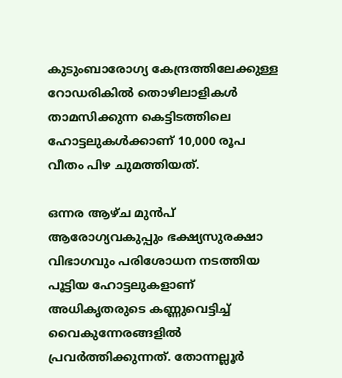കുടുംബാരോഗ്യ കേന്ദ്രത്തിലേക്കുള്ള റോഡരികിൽ തൊഴിലാളികൾ താമസിക്കുന്ന കെട്ടിടത്തിലെ ഹോട്ടലുകൾക്കാണ് 10,000 രൂപ വീതം പിഴ ചുമത്തിയത്.

ഒന്നര ആഴ്‌ച മുൻപ് ആരോഗ്യവകുപ്പും ഭക്ഷ്യസുരക്ഷാ വിഭാഗവും പരിശോധന നടത്തിയ പൂട്ടിയ ഹോട്ടലുകളാണ് അധികൃതരുടെ കണ്ണുവെട്ടിച്ച് വൈകുന്നേരങ്ങളിൽ പ്രവർത്തിക്കുന്നത്. തോന്നല്ലൂർ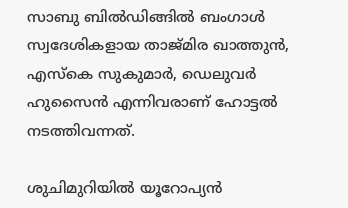സാബു ബിൽഡിങ്ങിൽ ബംഗാൾ സ്വദേശികളായ താജ്‌മിര ഖാത്തുൻ, എസ്‌കെ സുകുമാർ, ഡെലുവർ ഹുസൈൻ എന്നിവരാണ് ഹോട്ടൽ നടത്തിവന്നത്.

ശുചിമുറിയിൽ യൂറോപ്യൻ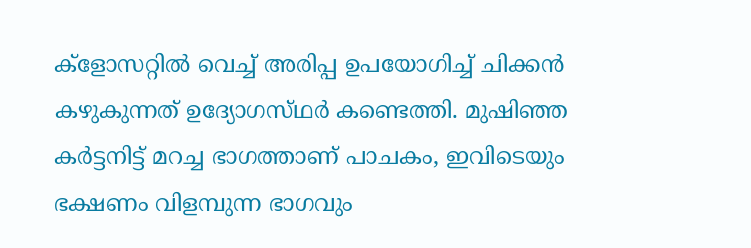ക്ളോസറ്റിൽ വെച്ച് അരിപ്പ ഉപയോഗിച്ച് ചിക്കൻ കഴുകുന്നത് ഉദ്യോഗസ്‌ഥർ കണ്ടെത്തി. മുഷിഞ്ഞ കർട്ടനിട്ട് മറച്ച ഭാഗത്താണ് പാചകം, ഇവിടെയും ഭക്ഷണം വിളമ്പുന്ന ഭാഗവും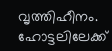വൃത്തിഹീനം. ഹോട്ടലിലേക്ക്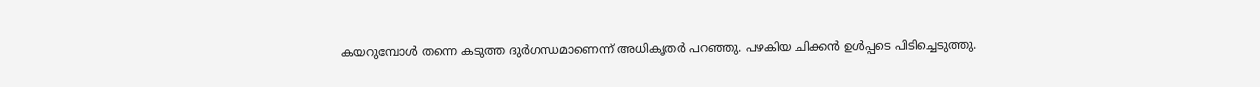കയറുമ്പോൾ തന്നെ കടുത്ത ദുർഗന്ധമാണെന്ന് അധികൃതർ പറഞ്ഞു. പഴകിയ ചിക്കൻ ഉൾപ്പടെ പിടിച്ചെടുത്തു.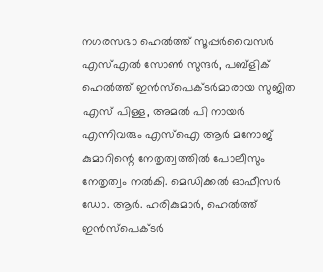നഗരസഭാ ഹെൽത്ത് സൂപ്പർവൈസർ എസ്എൽ സോൺ സുന്ദർ, പബ്ളിക് ഹെൽത്ത് ഇൻസ്‌പെക്‌ടർമാരായ സുജിത എസ് പിള്ള, അമൽ പി നായർ എന്നിവരും എസ്‌ഐ ആർ മനോജ് കുമാറിന്റെ നേതൃത്വത്തിൽ പോലീസും നേതൃത്വം നൽകി. മെഡിക്കൽ ഓഫീസർ ഡോ. ആർ. ഹരികുമാർ, ഹെൽത്ത് ഇൻസ്‌പെക്‌ടർ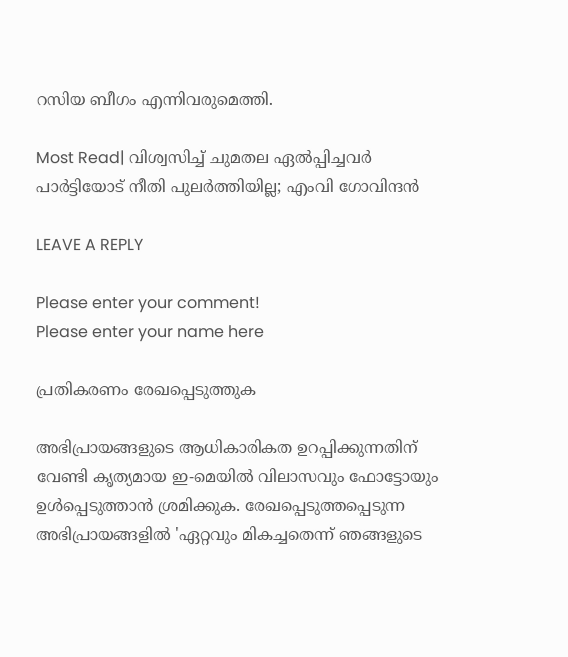റസിയ ബീഗം എന്നിവരുമെത്തി.

Most Read| വിശ്വസിച്ച് ചുമതല ഏൽപ്പിച്ചവർ പാർട്ടിയോട് നീതി പുലർത്തിയില്ല; എംവി ഗോവിന്ദൻ

LEAVE A REPLY

Please enter your comment!
Please enter your name here

പ്രതികരണം രേഖപ്പെടുത്തുക

അഭിപ്രായങ്ങളുടെ ആധികാരികത ഉറപ്പിക്കുന്നതിന് വേണ്ടി കൃത്യമായ ഇ-മെയിൽ വിലാസവും ഫോട്ടോയും ഉൾപ്പെടുത്താൻ ശ്രമിക്കുക. രേഖപ്പെടുത്തപ്പെടുന്ന അഭിപ്രായങ്ങളിൽ 'ഏറ്റവും മികച്ചതെന്ന് ഞങ്ങളുടെ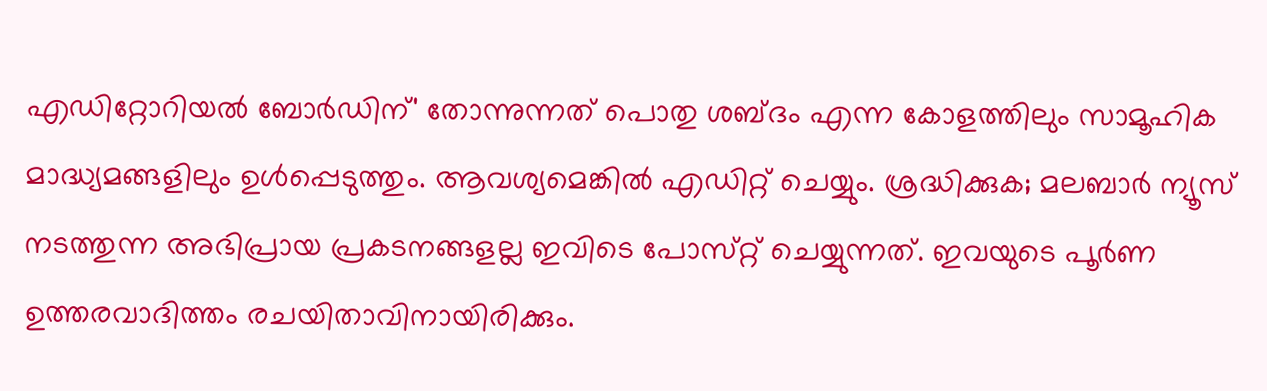എഡിറ്റോറിയൽ ബോർഡിന്' തോന്നുന്നത് പൊതു ശബ്‌ദം എന്ന കോളത്തിലും സാമൂഹിക മാദ്ധ്യമങ്ങളിലും ഉൾപ്പെടുത്തും. ആവശ്യമെങ്കിൽ എഡിറ്റ് ചെയ്യും. ശ്രദ്ധിക്കുക; മലബാർ ന്യൂസ് നടത്തുന്ന അഭിപ്രായ പ്രകടനങ്ങളല്ല ഇവിടെ പോസ്‌റ്റ് ചെയ്യുന്നത്. ഇവയുടെ പൂർണ ഉത്തരവാദിത്തം രചയിതാവിനായിരിക്കും.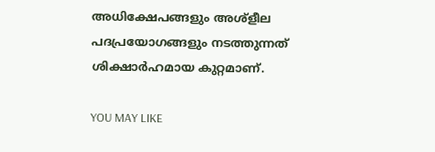അധിക്ഷേപങ്ങളും അശ്‌ളീല പദപ്രയോഗങ്ങളും നടത്തുന്നത് ശിക്ഷാർഹമായ കുറ്റമാണ്.

YOU MAY LIKE